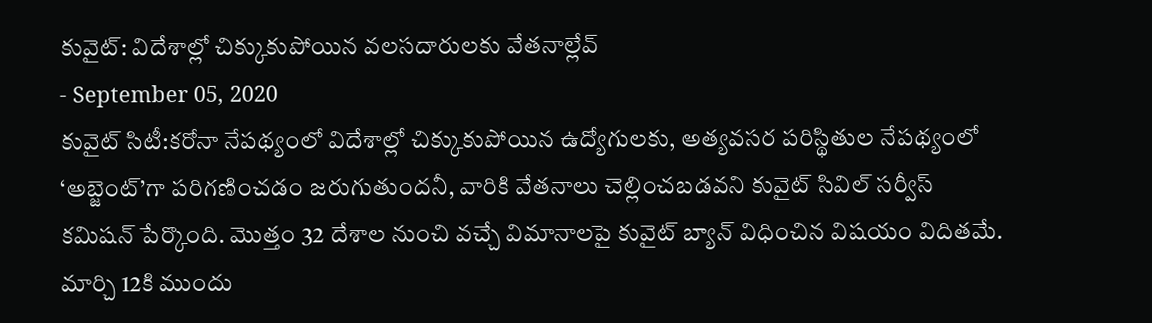కువైట్: విదేశాల్లో చిక్కుకుపోయిన వలసదారులకు వేతనాల్లేవ్
- September 05, 2020
కువైట్ సిటీ:కరోనా నేపథ్యంలో విదేశాల్లో చిక్కుకుపోయిన ఉద్యోగులకు, అత్యవసర పరిస్థితుల నేపథ్యంలో ‘అబ్జెంట్’గా పరిగణించడం జరుగుతుందనీ, వారికి వేతనాలు చెల్లించబడవని కువైట్ సివిల్ సర్వీస్ కమిషన్ పేర్కొంది. మొత్తం 32 దేశాల నుంచి వచ్చే విమానాలపై కువైట్ బ్యాన్ విధించిన విషయం విదితమే. మార్చి 12కి ముందు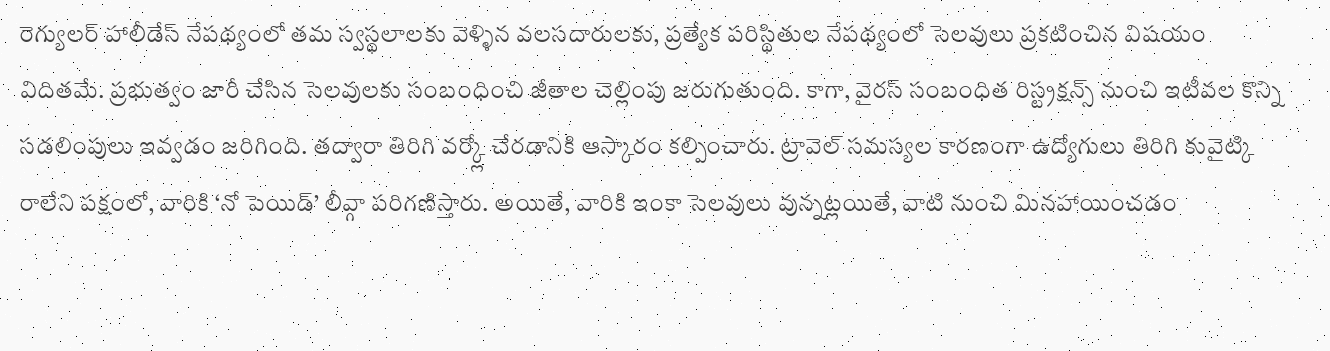రెగ్యులర్ హాలీడేస్ నేపథ్యంలో తమ స్వస్థలాలకు వెళ్ళిన వలసదారులకు, ప్రత్యేక పరిస్థితుల నేపథ్యంలో సెలవులు ప్రకటించిన విషయం విదితమే. ప్రభుత్వం జారీ చేసిన సెలవులకు సంబంధించి జీతాల చెల్లింపు జరుగుతుంది. కాగా, వైరస్ సంబంధిత రిస్ట్రక్షన్స్ నుంచి ఇటీవల కొన్ని సడలింపులు ఇవ్వడం జరిగింది. తద్వారా తిరిగి వర్క్లో చేరడానికి ఆస్కారం కల్పించారు. ట్రావెల్ సమస్యల కారణంగా ఉద్యోగులు తిరిగి కువైట్కి రాలేని పక్షంలో, వారికి ‘నో పెయిడ్’ లీవ్గా పరిగణిస్తారు. అయితే, వారికి ఇంకా సెలవులు వున్నట్లయితే, వాటి నుంచి మినహాయించడం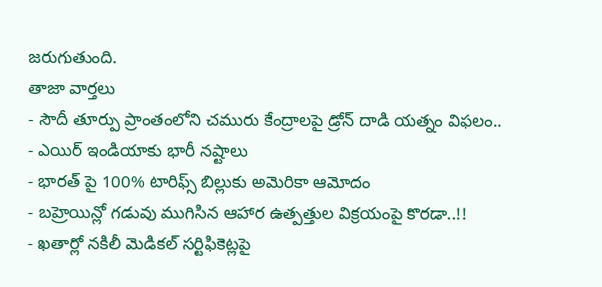జరుగుతుంది.
తాజా వార్తలు
- సౌదీ తూర్పు ప్రాంతంలోని చమురు కేంద్రాలపై డ్రోన్ దాడి యత్నం విఫలం..
- ఎయిర్ ఇండియాకు భారీ నష్టాలు
- భారత్ పై 100% టారిఫ్స్ బిల్లుకు అమెరికా ఆమోదం
- బహ్రెయిన్లో గడువు ముగిసిన ఆహార ఉత్పత్తుల విక్రయంపై కొరడా..!!
- ఖతార్లో నకిలీ మెడికల్ సర్టిఫికెట్లపై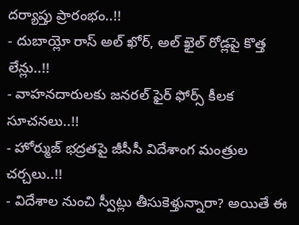దర్యాప్తు ప్రారంభం..!!
- దుబాయ్లో రాస్ అల్ ఖోర్, అల్ ఖైల్ రోడ్లపై కొత్త లేన్లు..!!
- వాహనదారులకు జనరల్ ఫైర్ ఫోర్స్ కీలక సూచనలు..!!
- హోర్ముజ్ భద్రతపై జీసీసీ విదేశాంగ మంత్రుల చర్చలు..!!
- విదేశాల నుంచి స్వీట్లు తీసుకెళ్తున్నారా? అయితే ఈ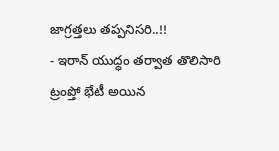జాగ్రత్తలు తప్పనిసరి..!!
- ఇరాన్ యుద్ధం తర్వాత తొలిసారి ట్రంప్తో భేటీ అయిన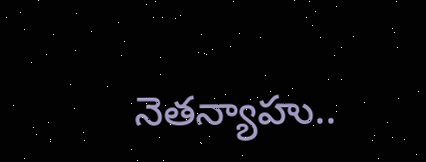నెతన్యాహు..